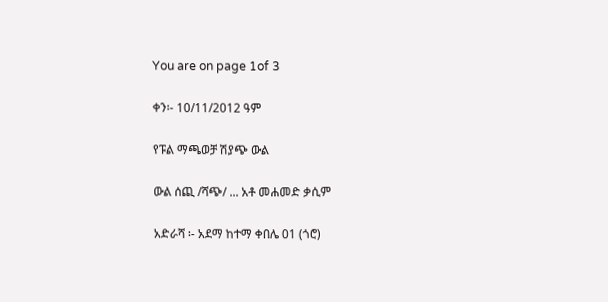You are on page 1of 3

ቀን፡- 10/11/2012 ዓም

የፑል ማጫወቻ ሽያጭ ውል

ውል ሰጪ /ሻጭ/ ... አቶ መሐመድ ቃሲም

አድራሻ ፡- አደማ ከተማ ቀበሌ 01 (ጎሮ)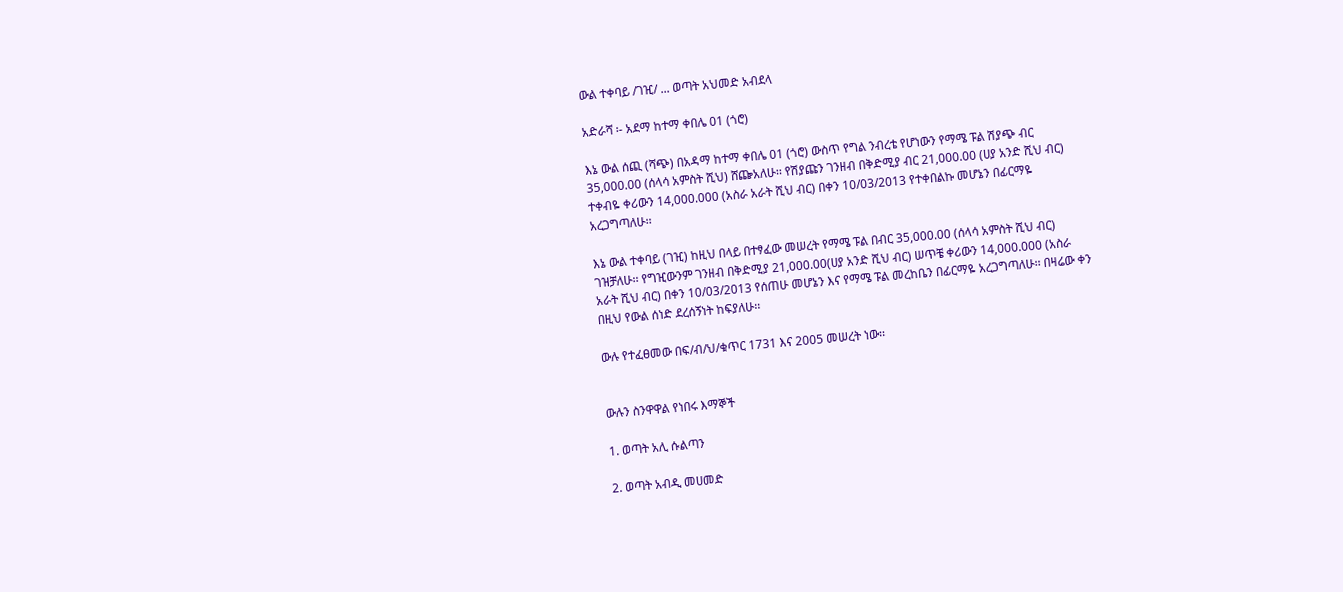ውል ተቀባይ /ገዢ/ ... ወጣት አህመድ አብደላ

አድራሻ ፡- አደማ ከተማ ቀበሌ 01 (ጎሮ)

እኔ ውል ሰጪ (ሻጭ) በአዳማ ከተማ ቀበሌ 01 (ጎሮ) ውስጥ የግል ንብረቴ የሆነውን የማሜ ፑል ሽያጭ ብር
35,000.00 (ሰላሳ አምስት ሺህ) ሸጬአለሁ፡፡ የሽያጩን ገንዘብ በቅድሚያ ብር 21,000.00 (ሀያ አንድ ሺህ ብር)
ተቀብዬ ቀሪውን 14,000.000 (አስራ አራት ሺህ ብር) በቀን 10/03/2013 የተቀበልኩ መሆኔን በፊርማዬ
አረጋግጣለሁ፡፡

እኔ ውል ተቀባይ (ገዢ) ከዚህ በላይ በተፃፈው መሠረት የማሜ ፑል በብር 35,000.00 (ሰላሳ አምስት ሺህ ብር)
ገዝቻለሁ፡፡ የግዢውንም ገንዘብ በቅድሚያ 21,000.00(ሀያ አንድ ሺህ ብር) ሠጥቼ ቀሪውን 14,000.000 (አስራ
አራት ሺህ ብር) በቀን 10/03/2013 የሰጠሁ መሆኔን እና የማሜ ፑል መረከቤን በፊርማዬ አረጋግጣለሁ፡፡ በዛሬው ቀን
በዚህ የውል ሰነድ ደረሰኝነት ከፍያለሁ፡፡

ውሉ የተፈፀመው በፍ/ብ/ህ/ቁጥር 1731 እና 2005 መሠረት ነው፡፡


ውሉን ስንዋዋል የነበሩ እማኞች

1. ወጣት አሊ ሱልጣን

2. ወጣት አብዲ መሀመድ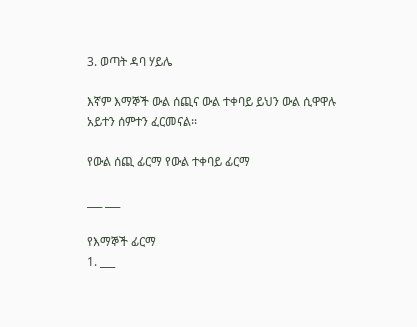3. ወጣት ዳባ ሃይሌ

እኛም እማኞች ውል ሰጪና ውል ተቀባይ ይህን ውል ሲዋዋሉ አይተን ሰምተን ፈርመናል፡፡

የውል ሰጪ ፊርማ የውል ተቀባይ ፊርማ

___ ___

የእማኞች ፊርማ
1. ___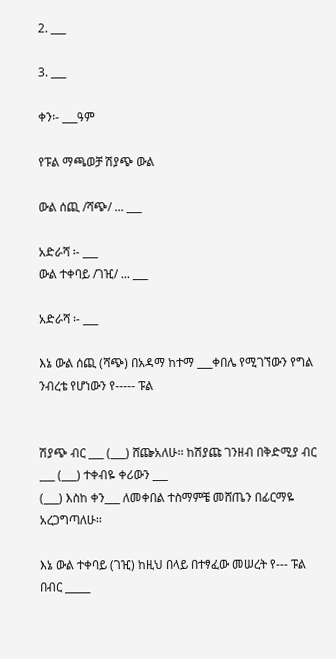2. ___

3. ___

ቀን፡- ___ዓም

የፑል ማጫወቻ ሽያጭ ውል

ውል ሰጪ /ሻጭ/ ... ___

አድራሻ ፡- ___
ውል ተቀባይ /ገዢ/ ... ___

አድራሻ ፡- ___

እኔ ውል ሰጪ (ሻጭ) በአዳማ ከተማ ___ቀበሌ የሚገኘውን የግል ንብረቴ የሆነውን የ----- ፑል


ሽያጭ ብር ___ (___) ሸጬአለሁ፡፡ ከሽያጩ ገንዘብ በቅድሚያ ብር
___ (___) ተቀብዬ ቀሪውን ___
(___) እስከ ቀን___ ለመቀበል ተስማምቼ መሸጤን በፊርማዬ
አረጋግጣለሁ፡፡

እኔ ውል ተቀባይ (ገዢ) ከዚህ በላይ በተፃፈው መሠረት የ--- ፑል በብር _____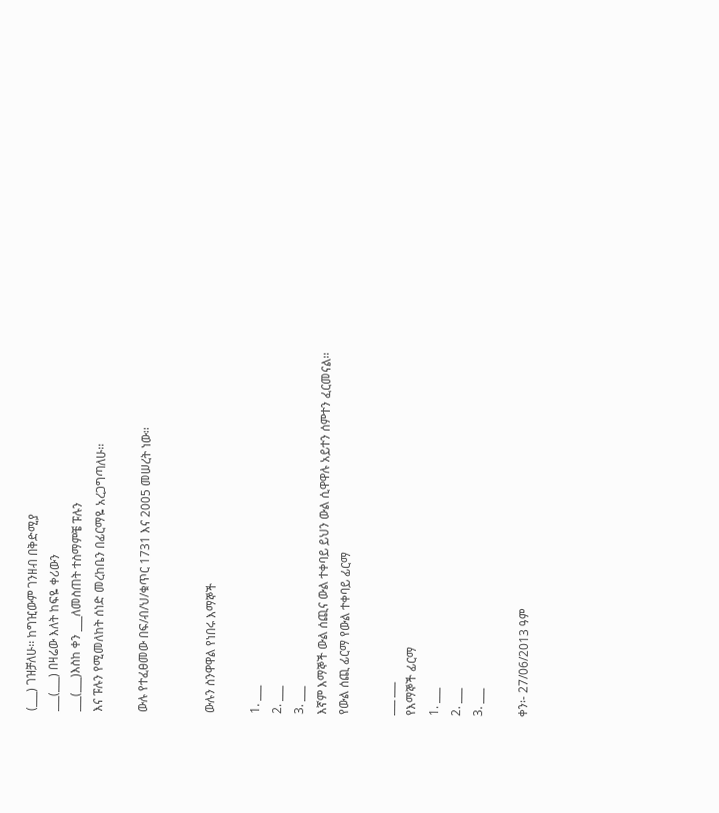(___) ገዝቻለሁ፡፡ ከግዢውም ገንዘብ በቅድሚያ
___(___) በዛሬው እለት ከፍዬ ቀሪውን
___(___)እስከ ቀን ___ለመስጠት ተስማምቼ ፑሉን
እና ፑሉን የሚመለከት ሰነድ መረከቤን በፊርማዬ አረጋግጣለሁ፡፡

ውሉ የተፈፀመው በፍ/ብ/ህ/ቁጥር 1731 እና 2005 መሠረት ነው፡፡


ውሉን ስንዋዋል የነበሩ እማኞች

1. ___
2. ___
3. ___
እኛም እማኞች ውል ሰጪና ውል ተቀባይ ይህን ውል ሲዋዋሉ አይተን ሰምተን ፈርመናል፡፡
የውል ሰጪ ፊርማ የውል ተቀባይ ፊርማ

___ ___
የእማኞች ፊርማ
1. ___
2. ___
3. ___

ቀን፡- 27/06/2013 ዓም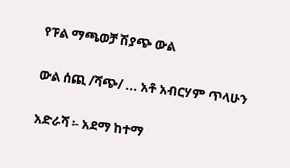የፑል ማጫወቻ ሽያጭ ውል

ውል ሰጪ /ሻጭ/ ... አቶ አብርሃም ጥላሁን

አድራሻ ፡- አደማ ከተማ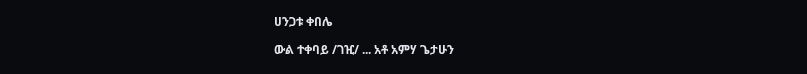ሀንጋቱ ቀበሌ

ውል ተቀባይ /ገዢ/ ... አቶ አምሃ ጌታሁን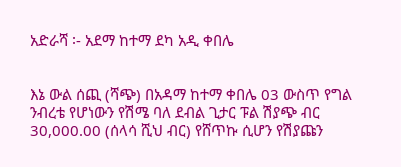አድራሻ ፡- አደማ ከተማ ደካ አዲ ቀበሌ


እኔ ውል ሰጪ (ሻጭ) በአዳማ ከተማ ቀበሌ 03 ውስጥ የግል ንብረቴ የሆነውን የሽሜ ባለ ደብል ጊታር ፑል ሽያጭ ብር
30,000.00 (ሰላሳ ሺህ ብር) የሸጥኩ ሲሆን የሽያጩን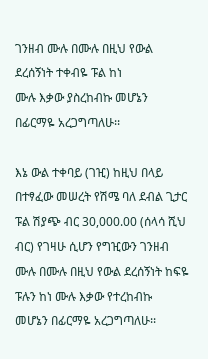ገንዘብ ሙሉ በሙሉ በዚህ የውል ደረሰኝነት ተቀብዬ ፑል ከነ
ሙሉ እቃው ያስረከብኩ መሆኔን በፊርማዬ አረጋግጣለሁ፡፡

እኔ ውል ተቀባይ (ገዢ) ከዚህ በላይ በተፃፈው መሠረት የሽሜ ባለ ደብል ጊታር ፑል ሽያጭ ብር 30,000.00 (ሰላሳ ሺህ
ብር) የገዛሁ ሲሆን የግዢውን ገንዘብ ሙሉ በሙሉ በዚህ የውል ደረሰኝነት ከፍዬ ፑሉን ከነ ሙሉ እቃው የተረከብኩ
መሆኔን በፊርማዬ አረጋግጣለሁ፡፡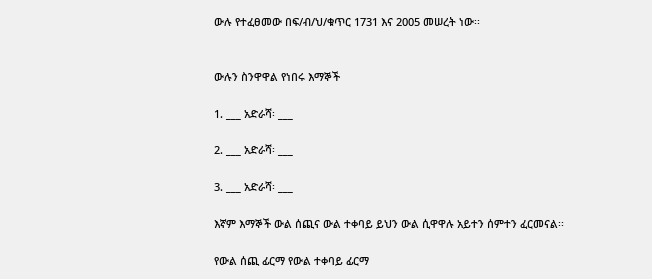ውሉ የተፈፀመው በፍ/ብ/ህ/ቁጥር 1731 እና 2005 መሠረት ነው፡፡


ውሉን ስንዋዋል የነበሩ እማኞች

1. ___ አድራሻ፡ ___

2. ___ አድራሻ፡ ___

3. ___ አድራሻ፡ ___

እኛም እማኞች ውል ሰጪና ውል ተቀባይ ይህን ውል ሲዋዋሉ አይተን ሰምተን ፈርመናል፡፡

የውል ሰጪ ፊርማ የውል ተቀባይ ፊርማ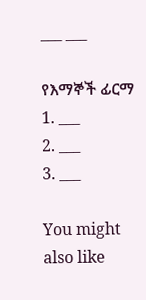___ ___

የእማኞች ፊርማ
1. ___
2. ___
3. ___

You might also like